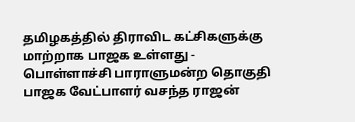தமிழகத்தில் திராவிட கட்சிகளுக்கு மாற்றாக பாஜக உள்ளது - பொள்ளாச்சி பாராளுமன்ற தொகுதி பாஜக வேட்பாளர் வசந்த ராஜன்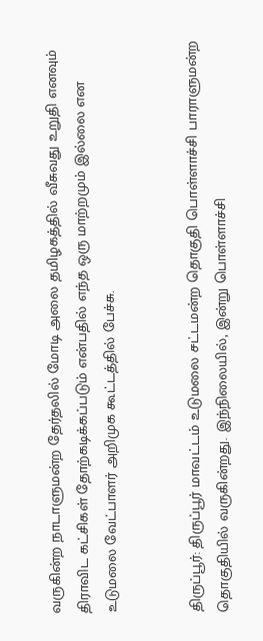வருகின்ற நாடாளுமன்ற தேர்தலில் மோடி அலை தமிழகத்தில் வீசுவது உறுதி எனவும் திராவிட கட்சிகள் தோற்கடிக்கப்படும் என்பதில் எந்த ஒரு மாற்றமும் இல்லை என உடுமலை வேட்பாளர் அறிமுக கூட்டத்தில் பேச்சு.


திருப்பூர்: திருப்பூர் மாவட்டம் உடுமலை சட்டமன்ற தொகுதி பொள்ளாச்சி பாராளுமன்ற தொகுதியில் வருகின்றது. இந்நிலையில், இன்று பொள்ளாச்சி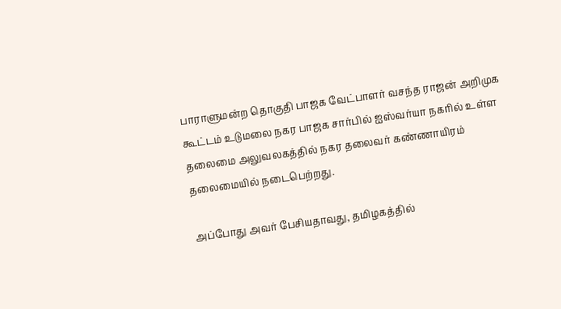பாராளுமன்ற தொகுதி பாஜக வேட்பாளர் வசந்த ராஜன் அறிமுக கூட்டம் உடுமலை நகர பாஜக சார்பில் ஐஸ்வர்யா நகரில் உள்ள தலைமை அலுவலகத்தில் நகர தலைவர் கண்ணாயிரம் தலைமையில் நடைபெற்றது.

அப்போது அவர் பேசியதாவது, தமிழகத்தில்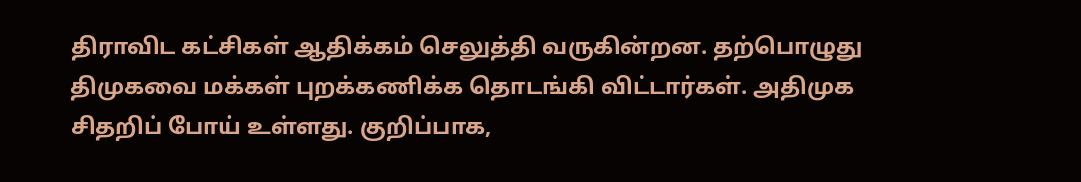திராவிட கட்சிகள் ஆதிக்கம் செலுத்தி வருகின்றன. தற்பொழுது திமுகவை மக்கள் புறக்கணிக்க தொடங்கி விட்டார்கள். அதிமுக சிதறிப் போய் உள்ளது. குறிப்பாக,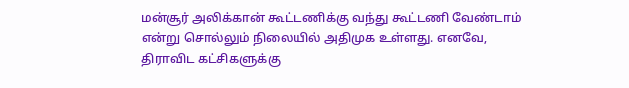மன்சூர் அலிக்கான் கூட்டணிக்கு வந்து கூட்டணி வேண்டாம் என்று சொல்லும் நிலையில் அதிமுக உள்ளது. எனவே, திராவிட கட்சிகளுக்கு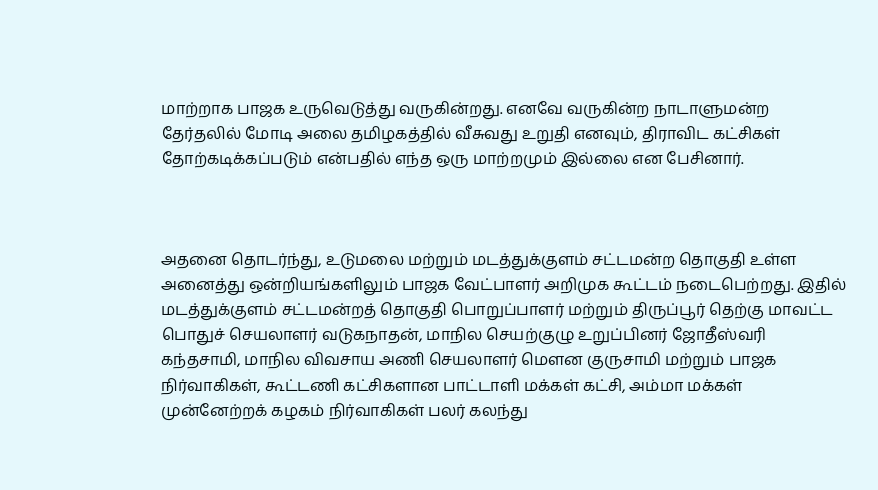மாற்றாக பாஜக உருவெடுத்து வருகின்றது. எனவே வருகின்ற நாடாளுமன்ற தேர்தலில் மோடி அலை தமிழகத்தில் வீசுவது உறுதி எனவும், திராவிட கட்சிகள் தோற்கடிக்கப்படும் என்பதில் எந்த ஒரு மாற்றமும் இல்லை என பேசினார்.



அதனை தொடர்ந்து, உடுமலை மற்றும் மடத்துக்குளம் சட்டமன்ற தொகுதி உள்ள அனைத்து ஒன்றியங்களிலும் பாஜக வேட்பாளர் அறிமுக கூட்டம் நடைபெற்றது. இதில் மடத்துக்குளம் சட்டமன்றத் தொகுதி பொறுப்பாளர் மற்றும் திருப்பூர் தெற்கு மாவட்ட பொதுச் செயலாளர் வடுகநாதன், மாநில செயற்குழு உறுப்பினர் ஜோதீஸ்வரி கந்தசாமி, மாநில விவசாய அணி செயலாளர் மௌன குருசாமி மற்றும் பாஜக நிர்வாகிகள், கூட்டணி கட்சிகளான பாட்டாளி மக்கள் கட்சி, அம்மா மக்கள் முன்னேற்றக் கழகம் நிர்வாகிகள் பலர் கலந்து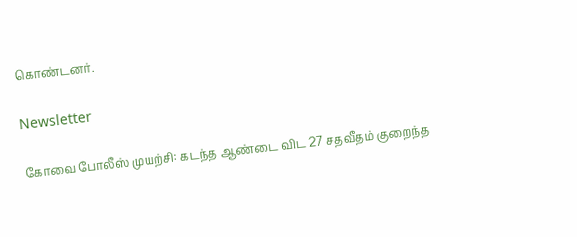கொண்டனர்.

Newsletter

கோவை போலீஸ் முயற்சி: கடந்த ஆண்டை விட 27 சதவீதம் குறைந்த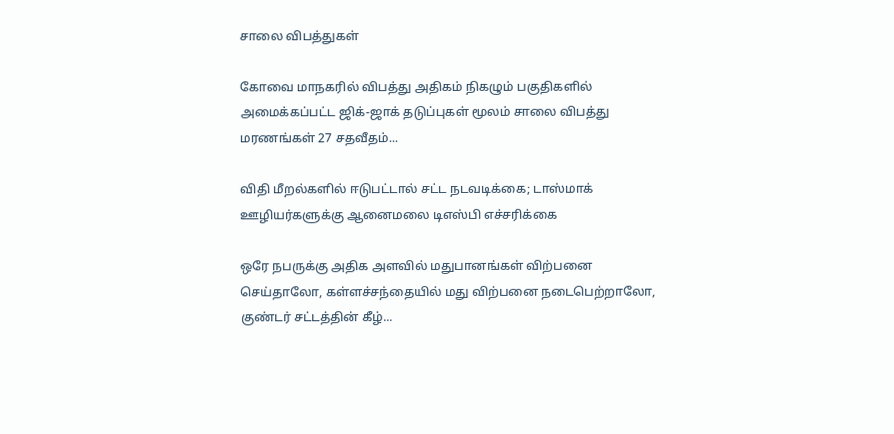சாலை விபத்துகள்

கோவை மாநகரில் விபத்து அதிகம் நிகழும் பகுதிகளில் அமைக்கப்பட்ட ஜிக்-ஜாக் தடுப்புகள் மூலம் சாலை விபத்து மரணங்கள் 27 சதவீதம்...

விதி மீறல்களில் ஈடுபட்டால் சட்ட நடவடிக்கை; டாஸ்மாக் ஊழியர்களுக்கு ஆனைமலை டிஎஸ்பி எச்சரிக்கை

ஒரே நபருக்கு அதிக அளவில் மதுபானங்கள் விற்பனை செய்தாலோ, கள்ளச்சந்தையில் மது விற்பனை நடைபெற்றாலோ, குண்டர் சட்டத்தின் கீழ்...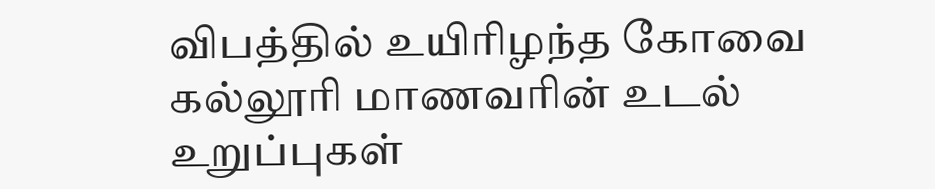விபத்தில் உயிரிழந்த கோவை கல்லூரி மாணவரின் உடல் உறுப்புகள்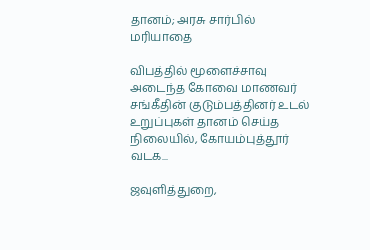தானம்; அரசு சார்பில் மரியாதை

விபத்தில் மூளைச்சாவு அடைந்த கோவை மாணவர் சங்கீதின் குடும்பத்தினர் உடல் உறுப்புகள் தானம் செய்த நிலையில், கோயம்புத்தூர் வடக...

ஜவுளித்துறை,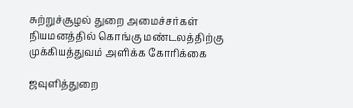சுற்றுச்சூழல் துறை அமைச்சர்கள் நியமனத்தில் கொங்கு மண்டலத்திற்கு முக்கியத்துவம் அளிக்க கோரிக்கை

ஜவுளித்துறை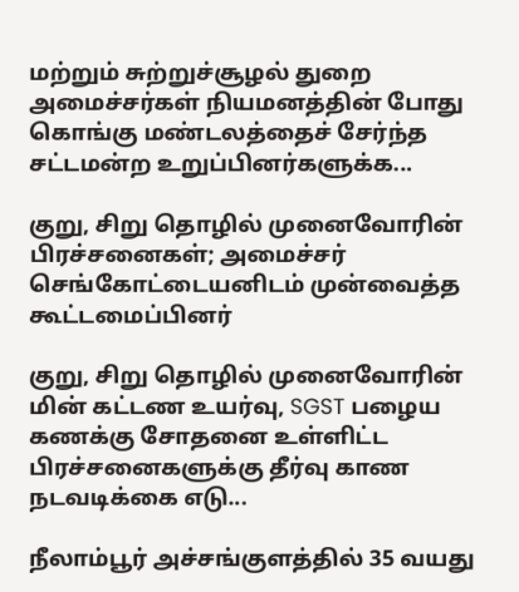மற்றும் சுற்றுச்சூழல் துறை அமைச்சர்கள் நியமனத்தின் போது கொங்கு மண்டலத்தைச் சேர்ந்த சட்டமன்ற உறுப்பினர்களுக்க...

குறு, சிறு தொழில் முனைவோரின் பிரச்சனைகள்; அமைச்சர் செங்கோட்டையனிடம் முன்வைத்த கூட்டமைப்பினர்

குறு, சிறு தொழில் முனைவோரின் மின் கட்டண உயர்வு, SGST பழைய கணக்கு சோதனை உள்ளிட்ட பிரச்சனைகளுக்கு தீர்வு காண நடவடிக்கை எடு...

நீலாம்பூர் அச்சங்குளத்தில் 35 வயது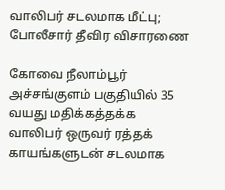வாலிபர் சடலமாக மீட்பு; போலீசார் தீவிர விசாரணை

கோவை நீலாம்பூர் அச்சங்குளம் பகுதியில் 35 வயது மதிக்கத்தக்க வாலிபர் ஒருவர் ரத்தக் காயங்களுடன் சடலமாக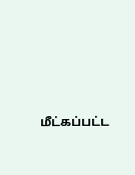மீட்கப்பட்ட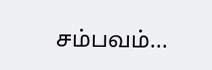சம்பவம்...